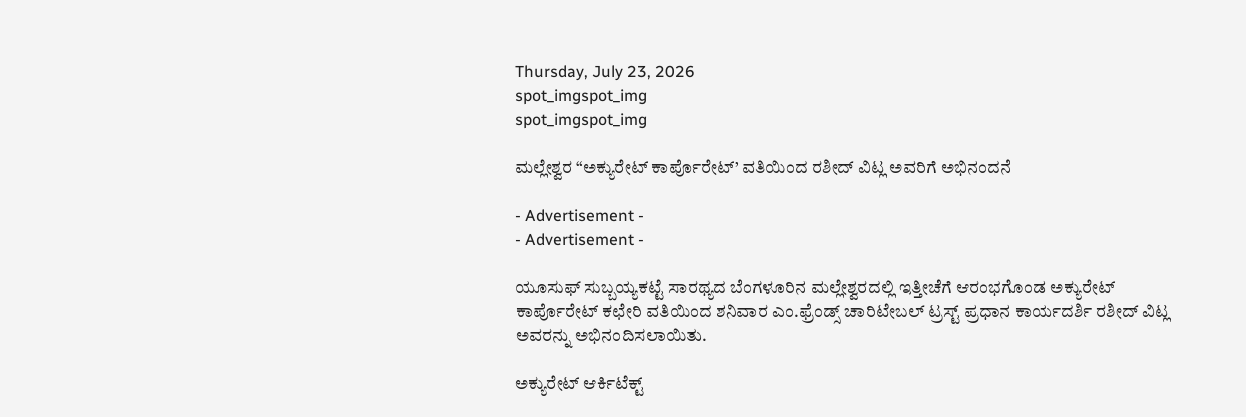Thursday, July 23, 2026
spot_imgspot_img
spot_imgspot_img

ಮಲ್ಲೇಶ್ವರ “ಅಕ್ಯುರೇಟ್ ಕಾರ್ಪೊರೇಟ್’ ವತಿಯಿಂದ ರಶೀದ್ ವಿಟ್ಲ ಅವರಿಗೆ ಅಭಿನಂದನೆ

- Advertisement -
- Advertisement -

ಯೂಸುಫ್ ಸುಬ್ಬಯ್ಯಕಟ್ಟೆ ಸಾರಥ್ಯದ ಬೆಂಗಳೂರಿನ ಮಲ್ಲೇಶ್ವರದಲ್ಲಿ ಇತ್ತೀಚೆಗೆ ಆರಂಭಗೊಂಡ ಅಕ್ಯುರೇಟ್ ಕಾರ್ಪೊರೇಟ್ ಕಛೇರಿ ವತಿಯಿಂದ ಶನಿವಾರ ಎಂ.ಫ್ರೆಂಡ್ಸ್ ಚಾರಿಟೇಬಲ್ ಟ್ರಸ್ಟ್ ಪ್ರಧಾನ ಕಾರ್ಯದರ್ಶಿ ರಶೀದ್ ವಿಟ್ಲ ಅವರನ್ನು ಅಭಿನಂದಿಸಲಾಯಿತು.

ಅಕ್ಯುರೇಟ್ ಆರ್ಕಿಟೆಕ್ಟ್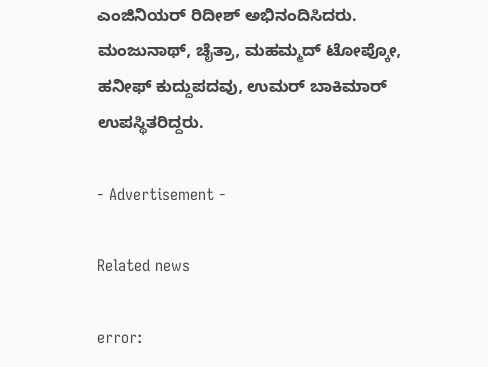ಎಂಜಿನಿಯರ್ ರಿದೀಶ್ ಅಭಿನಂದಿಸಿದರು. ಮಂಜುನಾಥ್, ಚೈತ್ರಾ, ಮಹಮ್ಮದ್ ಟೋಪ್ಕೋ, ಹನೀಫ್ ಕುದ್ದುಪದವು, ಉಮರ್ ಬಾಕಿಮಾರ್ ಉಪಸ್ಥಿತರಿದ್ದರು.

- Advertisement -

Related news

error: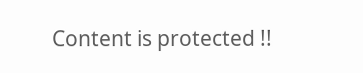Content is protected !!